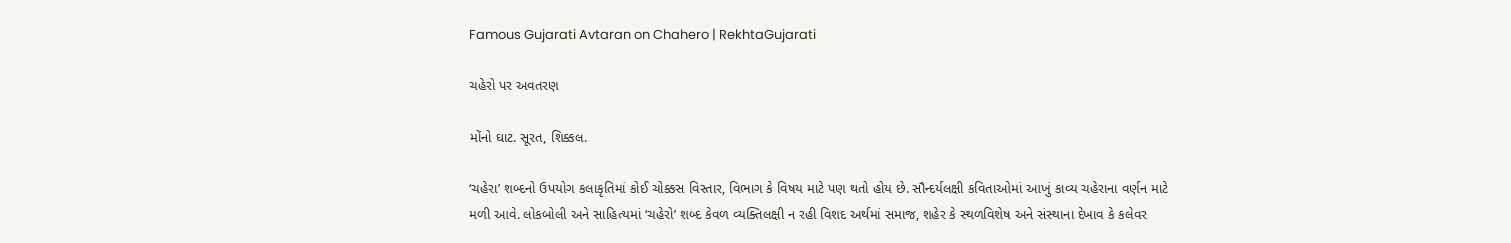Famous Gujarati Avtaran on Chahero | RekhtaGujarati

ચહેરો પર અવતરણ

મોંનો ઘાટ. સૂરત, શિક્કલ.

‘ચહેરા’ શબ્દનો ઉપયોગ કલાકૃતિમાં કોઈ ચોક્કસ વિસ્તાર, વિભાગ કે વિષય માટે પણ થતો હોય છે. સૌન્દર્યલક્ષી કવિતાઓમાં આખું કાવ્ય ચહેરાના વર્ણન માટે મળી આવે. લોકબોલી અને સાહિત્યમાં ‘ચહેરો’ શબ્દ કેવળ વ્યક્તિલક્ષી ન રહી વિશદ અર્થમાં સમાજ, શહેર કે સ્થળવિશેષ અને સંસ્થાના દેખાવ કે કલેવર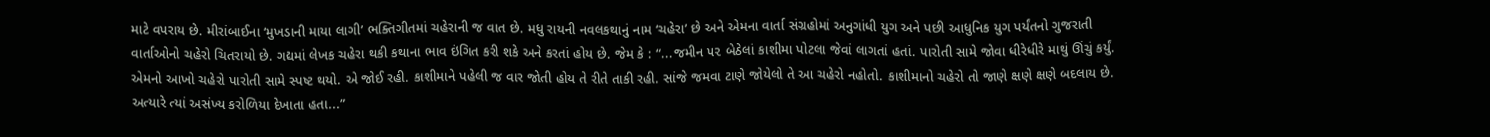માટે વપરાય છે. મીરાંબાઈના ‘મુખડાની માયા લાગી’ ભક્તિગીતમાં ચહેરાની જ વાત છે. મધુ રાયની નવલકથાનું નામ ‘ચહેરા’ છે અને એમના વાર્તા સંગ્રહોમાં અનુગાંધી યુગ અને પછી આધુનિક યુગ પર્યંતનો ગુજરાતી વાર્તાઓનો ચહેરો ચિતરાયો છે. ગદ્યમાં લેખક ચહેરા થકી કથાના ભાવ ઇંગિત કરી શકે અને કરતાં હોય છે. જેમ કે : “...જમીન ૫૨ બેઠેલાં કાશીમા પોટલા જેવાં લાગતાં હતાં. પારોતી સામે જોવા ધીરેધીરે માથું ઊંચું કર્યું. એમનો આખો ચહેરો પારોતી સામે સ્પષ્ટ થયો. એ જોઈ રહી. કાશીમાને પહેલી જ વાર જોતી હોય તે રીતે તાકી રહી. સાંજે જમવા ટાણે જોયેલો તે આ ચહેરો નહોતો. કાશીમાનો ચહેરો તો જાણે ક્ષણે ક્ષણે બદલાય છે. અત્યારે ત્યાં અસંખ્ય કરોળિયા દેખાતા હતા...”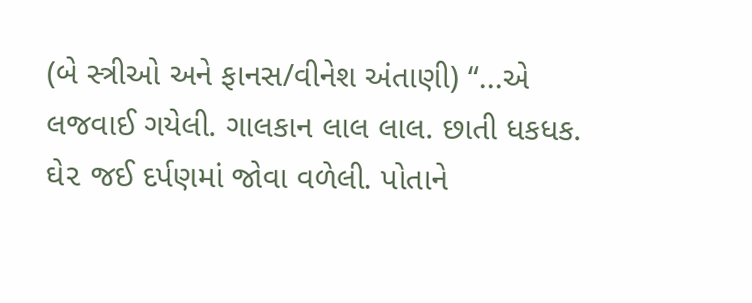(બે સ્ત્રીઓ અને ફાનસ/વીનેશ અંતાણી) “...એ લજવાઈ ગયેલી. ગાલકાન લાલ લાલ. છાતી ધકધક. ઘે૨ જઈ દર્પણમાં જોવા વળેલી. પોતાને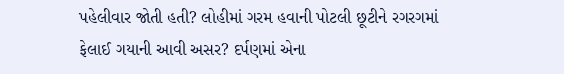પહેલીવાર જોતી હતી? લોહીમાં ગરમ હવાની પોટલી છૂટીને રગરગમાં ફેલાઈ ગયાની આવી અસર? દર્પણમાં એના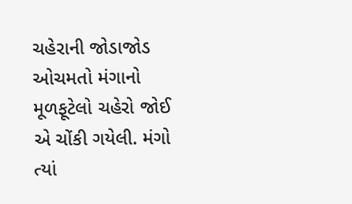ચહેરાની જોડાજોડ ઓચમતો મંગાનો મૂળફૂટેલો ચહેરો જોઈ એ ચોંકી ગયેલી. મંગો ત્યાં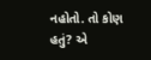નહોતો. તો કોણ હતું? એ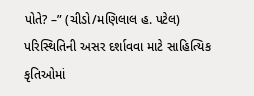પોતે? –” (ચીડો/મણિલાલ હ. પટેલ) પરિસ્થિતિની અસર દર્શાવવા માટે સાહિત્યિક કૃતિઓમાં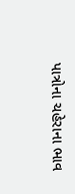પાત્રોના ચહેરાના ભાવ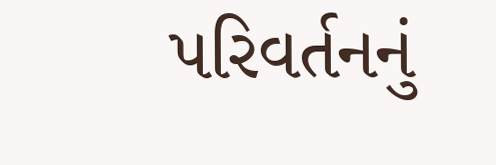પરિવર્તનનું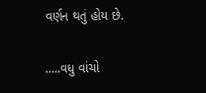વર્ણન થતું હોય છે.

.....વધુ વાંચો